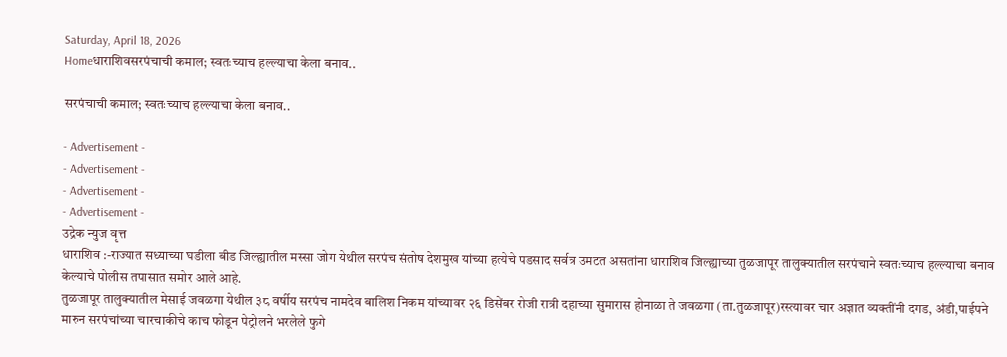Saturday, April 18, 2026
Homeधाराशिवसरपंचाची कमाल; स्वतःच्याच हल्ल्याचा केला बनाव..

सरपंचाची कमाल; स्वतःच्याच हल्ल्याचा केला बनाव..

- Advertisement -
- Advertisement -
- Advertisement -
- Advertisement -
उद्रेक न्युज वृत्त
धाराशिव :-राज्यात सध्याच्या घडीला बीड जिल्ह्यातील मस्सा जोग येथील सरपंच संतोष देशमुख यांच्या हत्येचे पडसाद सर्वत्र उमटत असतांना धाराशिव जिल्ह्याच्या तुळजापूर तालुक्यातील सरपंचाने स्वतःच्याच हल्ल्याचा बनाव केल्याचे पोलीस तपासात समोर आले आहे.
तुळजापूर तालुक्यातील मेसाई जवळगा येथील ३८ वर्षीय सरपंच नामदेव बालिश निकम यांच्यावर २६ डिसेंबर रोजी रात्री दहाच्या सुमारास होनाळा ते जवळगा (ता.तुळजापूर)रस्त्यावर चार अज्ञात व्यक्तींनी दगड, अंडी,पाईपने मारुन सरपंचांच्या चारचाकीचे काच फोडून पेट्रोलने भरलेले फुगे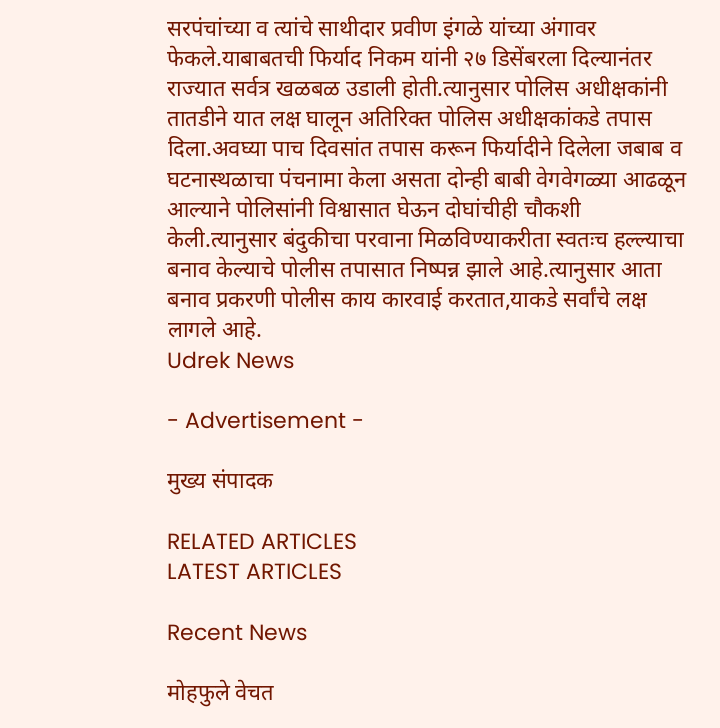सरपंचांच्या व त्यांचे साथीदार प्रवीण इंगळे यांच्या अंगावर फेकले.याबाबतची फिर्याद निकम यांनी २७ डिसेंबरला दिल्यानंतर राज्यात सर्वत्र खळबळ उडाली होती.त्यानुसार पोलिस अधीक्षकांनी तातडीने यात लक्ष घालून अतिरिक्त पोलिस अधीक्षकांकडे तपास दिला.अवघ्या पाच दिवसांत तपास करून फिर्यादीने दिलेला जबाब व घटनास्थळाचा पंचनामा केला असता दोन्ही बाबी वेगवेगळ्या आढळून आल्याने पोलिसांनी विश्वासात घेऊन दोघांचीही चौकशी केली.त्यानुसार बंदुकीचा परवाना मिळविण्याकरीता स्वतःच हल्ल्याचा बनाव केल्याचे पोलीस तपासात निष्पन्न झाले आहे.त्यानुसार आता बनाव प्रकरणी पोलीस काय कारवाई करतात,याकडे सर्वांचे लक्ष लागले आहे.
Udrek News

- Advertisement -

मुख्य संपादक

RELATED ARTICLES
LATEST ARTICLES

Recent News

मोहफुले वेचत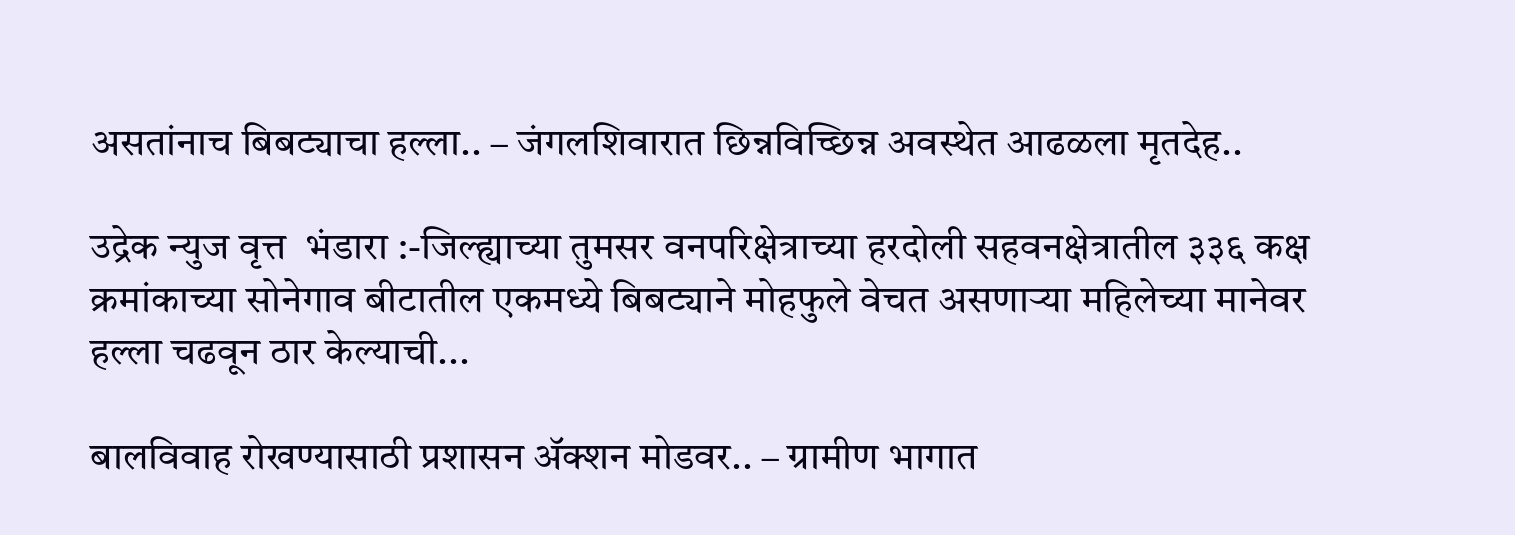असतांनाच बिबट्याचा हल्ला.. – जंगलशिवारात छिन्नविच्छिन्न अवस्थेत आढळला मृतदेह..

उद्रेक न्युज वृत्त  भंडारा :-जिल्ह्याच्या तुमसर वनपरिक्षेत्राच्या हरदोली सहवनक्षेत्रातील ३३६ कक्ष क्रमांकाच्या सोनेगाव बीटातील एकमध्ये बिबट्याने मोहफुले वेचत असणाऱ्या महिलेच्या मानेवर हल्ला चढवून ठार केल्याची...

बालविवाह रोखण्यासाठी प्रशासन ॲक्शन मोडवर.. – ग्रामीण भागात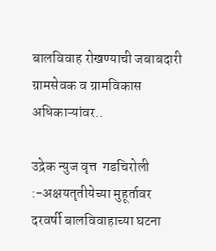बालविवाह रोखण्याची जबाबदारी ग्रामसेवक व ग्रामविकास अधिकाऱ्यांवर..

उद्रेक न्युज वृत्त  गडचिरोली :-अक्षयतृतीयेच्या मुहूर्तावर दरवर्षी बालविवाहाच्या घटना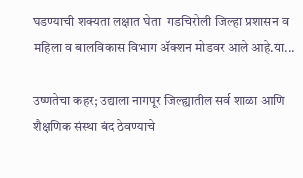घडण्याची शक्यता लक्षात घेता  गडचिरोली जिल्हा प्रशासन व महिला व बालविकास विभाग ॲक्शन मोडवर आले आहे.या...

उष्णतेचा कहर; उद्याला नागपूर जिल्ह्यातील सर्व शाळा आणि शैक्षणिक संस्था बंद ठेवण्याचे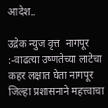आदेश..

उद्रेक न्युज वृत्त  नागपूर :-वाढत्या उष्णतेच्या लाटेचा कहर लक्षात घेता नागपूर जिल्हा प्रशासनाने महत्त्वाचा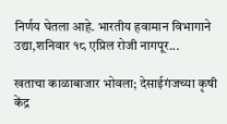निर्णय घेतला आहे. भारतीय हवामान विभागाने उद्या,शनिवार १८ एप्रिल रोजी नागपूर...

खताचा काळाबाजार भोवला; देसाईगंजच्या कृषी केंद्र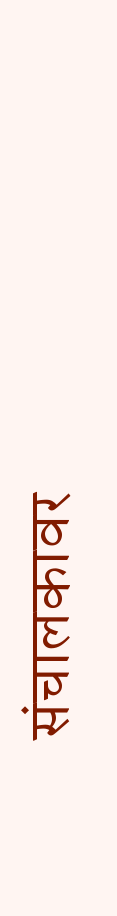संचालकावर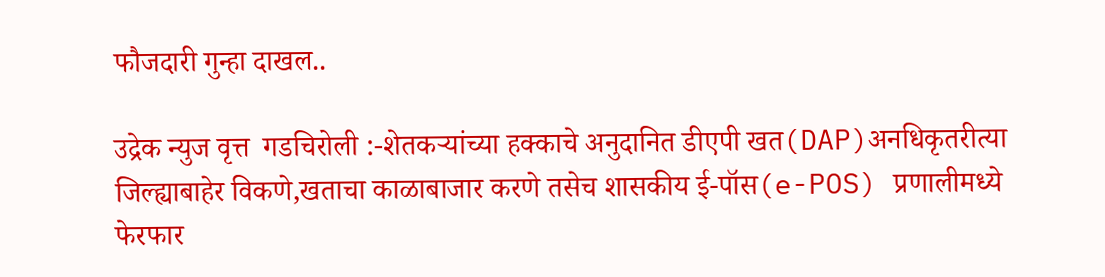फौजदारी गुन्हा दाखल..

उद्रेक न्युज वृत्त  गडचिरोली :-शेतकऱ्यांच्या हक्काचे अनुदानित डीएपी खत(DAP)अनधिकृतरीत्या जिल्ह्याबाहेर विकणे,खताचा काळाबाजार करणे तसेच शासकीय ई-पॉस(e-POS) प्रणालीमध्ये फेरफार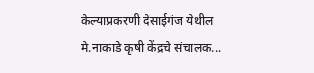केल्याप्रकरणी देसाईगंज येथील मे.नाकाडे कृषी केंद्रचे संचालक...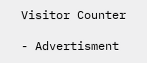Visitor Counter

- Advertisment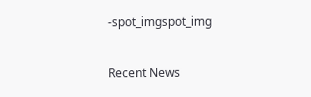-spot_imgspot_img

Recent News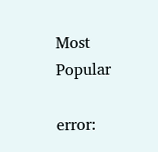Most Popular

error: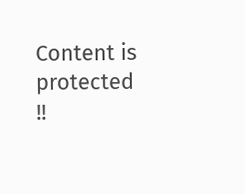Content is protected !!